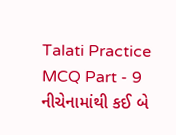Talati Practice MCQ Part - 9 નીચેનામાંથી કઈ બે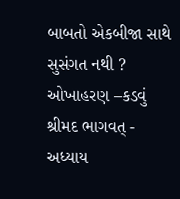બાબતો એકબીજા સાથે સુસંગત નથી ? ઓખાહરણ –કડવું શ્રીમદ ભાગવત્ - અધ્યાય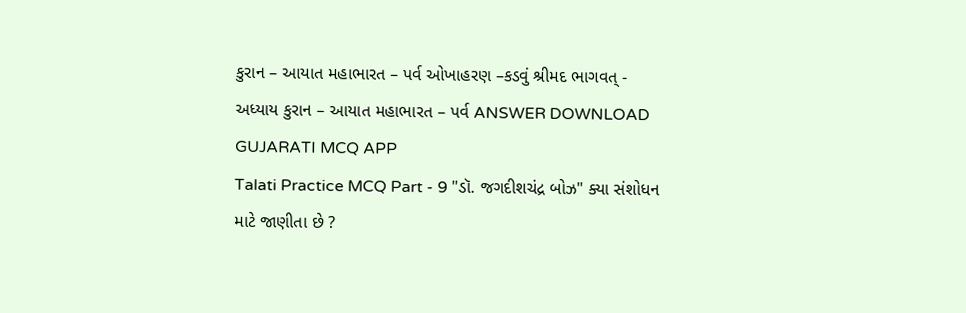કુરાન – આયાત મહાભારત – પર્વ ઓખાહરણ –કડવું શ્રીમદ ભાગવત્ - અધ્યાય કુરાન – આયાત મહાભારત – પર્વ ANSWER DOWNLOAD GUJARATI MCQ APP
Talati Practice MCQ Part - 9 "ડૉ. જગદીશચંદ્ર બોઝ" ક્યા સંશોધન માટે જાણીતા છે ?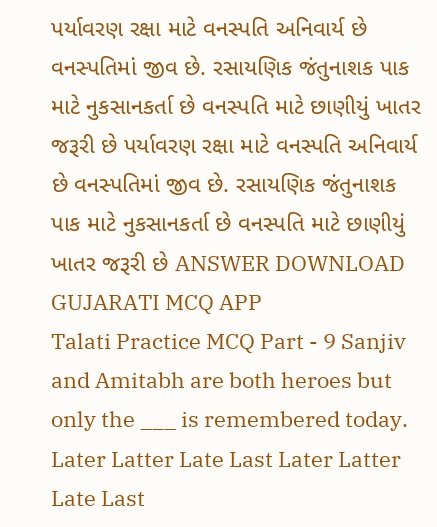પર્યાવરણ રક્ષા માટે વનસ્પતિ અનિવાર્ય છે વનસ્પતિમાં જીવ છે. રસાયણિક જંતુનાશક પાક માટે નુકસાનકર્તા છે વનસ્પતિ માટે છાણીયું ખાતર જરૂરી છે પર્યાવરણ રક્ષા માટે વનસ્પતિ અનિવાર્ય છે વનસ્પતિમાં જીવ છે. રસાયણિક જંતુનાશક પાક માટે નુકસાનકર્તા છે વનસ્પતિ માટે છાણીયું ખાતર જરૂરી છે ANSWER DOWNLOAD GUJARATI MCQ APP
Talati Practice MCQ Part - 9 Sanjiv and Amitabh are both heroes but only the ___ is remembered today. Later Latter Late Last Later Latter Late Last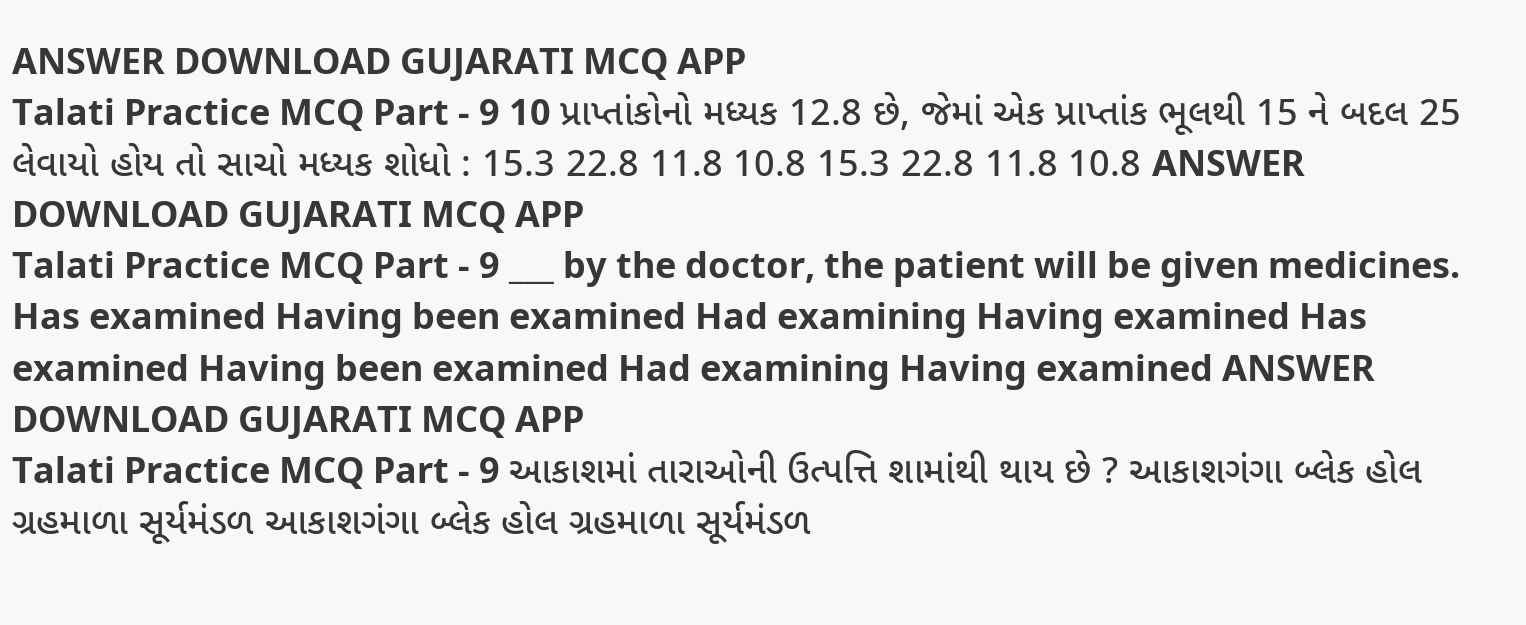ANSWER DOWNLOAD GUJARATI MCQ APP
Talati Practice MCQ Part - 9 10 પ્રાપ્તાંકોનો મધ્યક 12.8 છે, જેમાં એક પ્રાપ્તાંક ભૂલથી 15 ને બદલ 25 લેવાયો હોય તો સાચો મધ્યક શોધો : 15.3 22.8 11.8 10.8 15.3 22.8 11.8 10.8 ANSWER DOWNLOAD GUJARATI MCQ APP
Talati Practice MCQ Part - 9 ___ by the doctor, the patient will be given medicines. Has examined Having been examined Had examining Having examined Has examined Having been examined Had examining Having examined ANSWER DOWNLOAD GUJARATI MCQ APP
Talati Practice MCQ Part - 9 આકાશમાં તારાઓની ઉત્પત્તિ શામાંથી થાય છે ? આકાશગંગા બ્લેક હોલ ગ્રહમાળા સૂર્યમંડળ આકાશગંગા બ્લેક હોલ ગ્રહમાળા સૂર્યમંડળ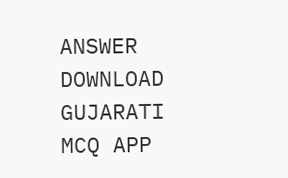ANSWER DOWNLOAD GUJARATI MCQ APP